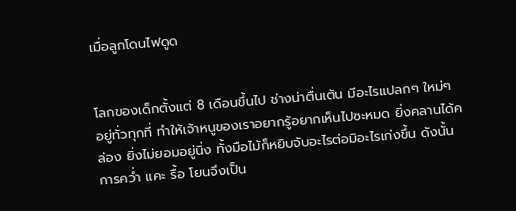เมื่อลูกโดนไฟดูด


โลกของเด็กตั้งแต่ 8 เดือนขึ้นไป ช่างน่าตื่นเต้น มีอะไรแปลกๆ ใหม่ๆ อยู่ทั่วทุกที่ ทำให้เจ้าหนูของเราอยากรู้อยากเห็นไปซะหมด ยิ่งคลานได้คล่อง ยิ่งไม่ยอมอยู่นิ่ง ทั้งมือไม้ก็หยิบจับอะไรต่อมิอะไรเก่งขึ้น ดังนั้นการคว่ำ แคะ รื้อ โยนจึงเป็น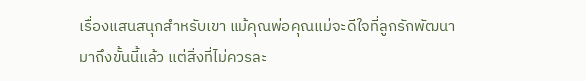เรื่องแสนสนุกสำหรับเขา แม้คุณพ่อคุณแม่จะดีใจที่ลูกรักพัฒนามาถึงขั้นนี้แล้ว แต่สิ่งที่ไม่ควรละ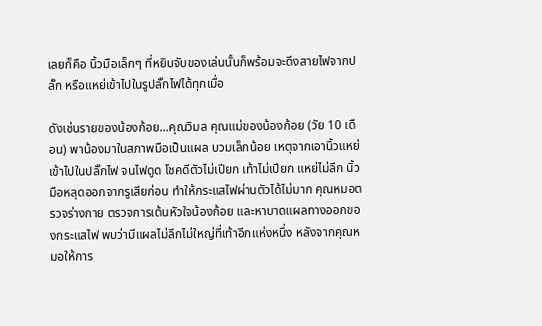เลยก็คือ นิ้วมือเล็กๆ ที่หยิบจับของเล่นนั้นก็พร้อมจะดึงสายไฟจากปลั๊ก หรือแหย่เข้าไปในรูปลั๊กไฟได้ทุกเมื่อ

ดังเช่นรายของน้องก้อย...คุณวิมล คุณแม่ของน้องก้อย (วัย 10 เดือน) พาน้องมาในสภาพมือเป็นแผล บวมเล็กน้อย เหตุจากเอานิ้วแหย่เข้าไปในปลั๊กไฟ จนไฟดูด โชคดีตัวไม่เปียก เท้าไม่เปียก แหย่ไม่ลึก นิ้วมือหลุดออกจากรูเสียก่อน ทำให้กระแสไฟผ่านตัวได้ไม่มาก คุณหมอตรวจร่างกาย ตรวจการเต้นหัวใจน้องก้อย และหาบาดแผลทางออกของกระแสไฟ พบว่ามีแผลไม่ลึกไม่ใหญ่ที่เท้าอีกแห่งหนึ่ง หลังจากคุณหมอให้การ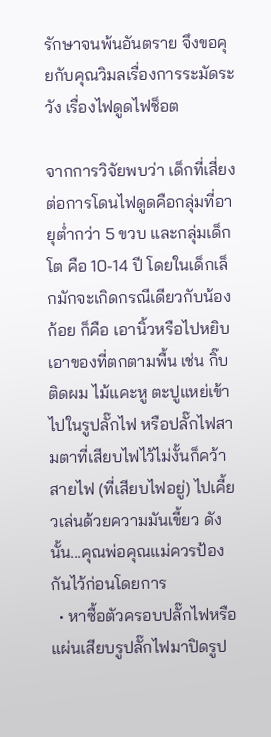รักษาจนพ้นอันตราย จึงขอคุยกับคุณวิมลเรื่องการระมัดระวัง เรื่องไฟดูดไฟช็อต

จากการวิจัยพบว่า เด็กที่เสี่ยงต่อการโดนไฟดูดคือกลุ่มที่อายุต่ำกว่า 5 ขวบ และกลุ่มเด็กโต คือ 10-14 ปี โดยในเด็กเล็กมักจะเกิดกรณีเดียวกับน้องก้อย ก็คือ เอานิ้วหรือไปหยิบเอาของที่ตกตามพื้น เช่น กิ๊บติดผม ไม้แคะหู ตะปูแหย่เข้าไปในรูปลั๊กไฟ หรือปลั๊กไฟสามตาที่เสียบไฟไว้ไม่งั้นก็คว้าสายไฟ (ที่เสียบไฟอยู่) ไปเคี้ยวเล่นด้วยความมันเขี้ยว ดังนั้น...คุณพ่อคุณแม่ควรป้องกันไว้ก่อนโดยการ
  • หาซื้อตัวครอบปลั๊กไฟหรือแผ่นเสียบรูปลั๊กไฟมาปิดรูป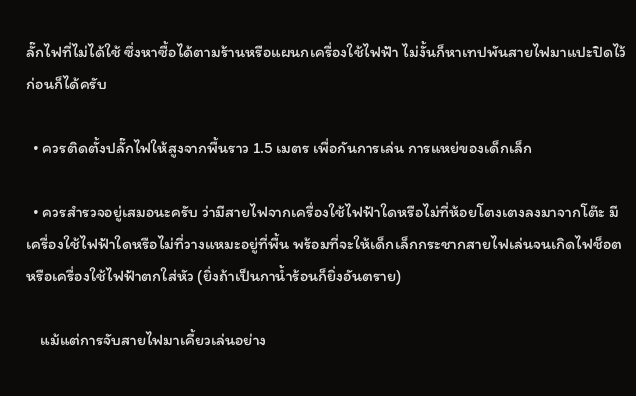ลั๊กไฟที่ไม่ได้ใช้ ซึ่งหาซื้อได้ตามร้านหรือแผนกเครื่องใช้ไฟฟ้า ไม่งั้นก็หาเทปพันสายไฟมาแปะปิดไว้ก่อนก็ได้ครับ

  • ควรติดตั้งปลั๊กไฟให้สูงจากพื้นราว 1.5 เมตร เพื่อกันการเล่น การแหย่ของเด็กเล็ก

  • ควรสำรวจอยู่เสมอนะครับ ว่ามีสายไฟจากเครื่องใช้ไฟฟ้าใดหรือไม่ที่ห้อยโตงเตงลงมาจากโต๊ะ มีเครื่องใช้ไฟฟ้าใดหรือไม่ที่วางแหมะอยู่ที่พื้น พร้อมที่จะให้เด็กเล็กกระชากสายไฟเล่นจนเกิดไฟช็อต หรือเครื่องใช้ไฟฟ้าตกใส่หัว (ยิ่งถ้าเป็นกาน้ำร้อนก็ยิ่งอันตราย)

    แม้แต่การจับสายไฟมาเคี้ยวเล่นอย่าง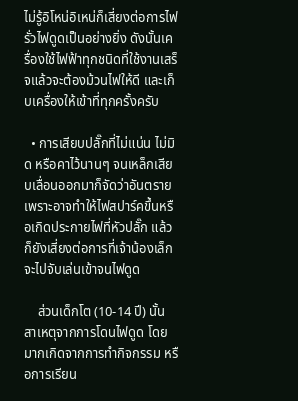ไม่รู้อิโหน่อิเหน่ก็เสี่ยงต่อการไฟรั่วไฟดูดเป็นอย่างยิ่ง ดังนั้นเครื่องใช้ไฟฟ้าทุกชนิดที่ใช้งานเสร็จแล้วจะต้องม้วนไฟให้ดี และเก็บเครื่องให้เข้าที่ทุกครั้งครับ

  • การเสียบปลั๊กที่ไม่แน่น ไม่มิด หรือคาไว้นานๆ จนเหล็กเสียบเลื่อนออกมาก็จัดว่าอันตราย เพราะอาจทำให้ไฟสปาร์คขึ้นหรือเกิดประกายไฟที่หัวปลั๊ก แล้วก็ยังเสี่ยงต่อการที่เจ้าน้องเล็กจะไปจับเล่นเข้าจนไฟดูด

    ส่วนเด็กโต (10-14 ปี) นั้น สาเหตุจากการโดนไฟดูด โดยมากเกิดจากการทำกิจกรรม หรือการเรียน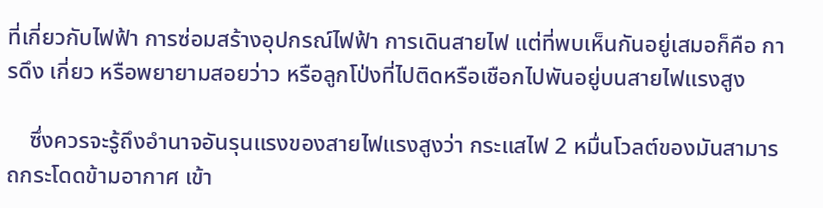ที่เกี่ยวกับไฟฟ้า การซ่อมสร้างอุปกรณ์ไฟฟ้า การเดินสายไฟ แต่ที่พบเห็นกันอยู่เสมอก็คือ การดึง เกี่ยว หรือพยายามสอยว่าว หรือลูกโป่งที่ไปติดหรือเชือกไปพันอยู่บนสายไฟแรงสูง

    ซึ่งควรจะรู้ถึงอำนาจอันรุนแรงของสายไฟแรงสูงว่า กระแสไฟ 2 หมื่นโวลต์ของมันสามารถกระโดดข้ามอากาศ เข้า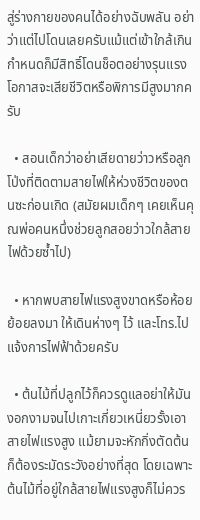สู่ร่างกายของคนได้อย่างฉับพลัน อย่าว่าแต่ไปโดนเลยครับแม้แต่เข้าใกล้เกินกำหนดก็มีสิทธิ์โดนช็อตอย่างรุนแรง โอกาสจะเสียชีวิตหรือพิการมีสูงมากครับ

  • สอนเด็กว่าอย่าเสียดายว่าวหรือลูกโป่งที่ติดตามสายไฟให้ห่วงชีวิตของตนซะก่อนเกิด (สมัยผมเด็กๆ เคยเห็นคุณพ่อคนหนึ่งช่วยลูกสอยว่าวใกล้สายไฟด้วยซ้ำไป)

  • หากพบสายไฟแรงสูงขาดหรือห้อยย้อยลงมา ให้เดินห่างๆ ไว้ และโทร.ไปแจ้งการไฟฟ้าด้วยครับ

  • ต้นไม้ที่ปลูกไว้ก็ควรดูแลอย่าให้มันงอกงามจนไปเกาะเกี่ยวเหนี่ยวรั้งเอาสายไฟแรงสูง แม้ยามจะหักกิ่งตัดต้นก็ต้องระมัดระวังอย่างที่สุด โดยเฉพาะต้นไม้ที่อยู่ใกล้สายไฟแรงสูงก็ไม่ควร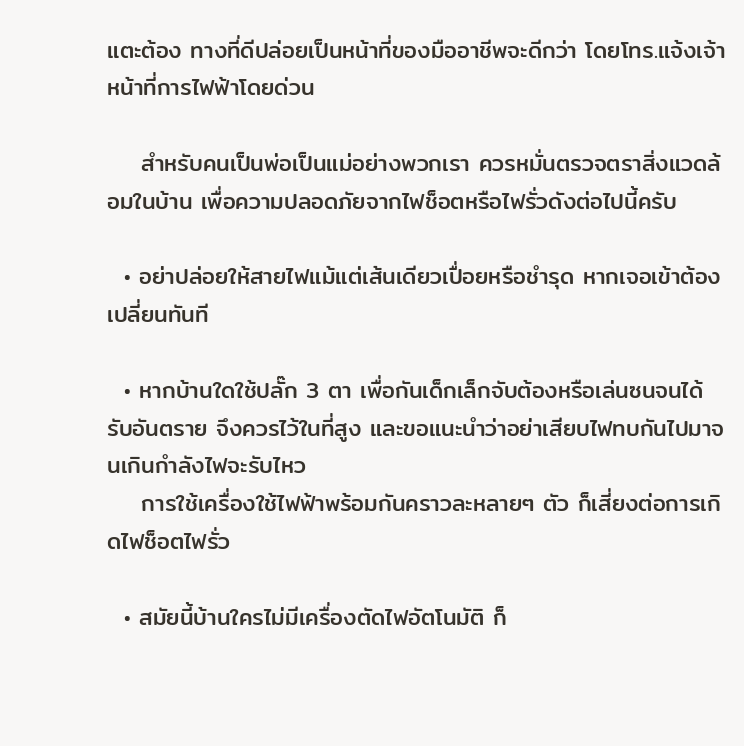แตะต้อง ทางที่ดีปล่อยเป็นหน้าที่ของมืออาชีพจะดีกว่า โดยโทร.แจ้งเจ้าหน้าที่การไฟฟ้าโดยด่วน

    สำหรับคนเป็นพ่อเป็นแม่อย่างพวกเรา ควรหมั่นตรวจตราสิ่งแวดล้อมในบ้าน เพื่อความปลอดภัยจากไฟช็อตหรือไฟรั่วดังต่อไปนี้ครับ

  • อย่าปล่อยให้สายไฟแม้แต่เส้นเดียวเปื่อยหรือชำรุด หากเจอเข้าต้องเปลี่ยนทันที

  • หากบ้านใดใช้ปลั๊ก 3 ตา เพื่อกันเด็กเล็กจับต้องหรือเล่นซนจนได้รับอันตราย จึงควรไว้ในที่สูง และขอแนะนำว่าอย่าเสียบไฟทบกันไปมาจนเกินกำลังไฟจะรับไหว
    การใช้เครื่องใช้ไฟฟ้าพร้อมกันคราวละหลายๆ ตัว ก็เสี่ยงต่อการเกิดไฟช็อตไฟรั่ว

  • สมัยนี้บ้านใครไม่มีเครื่องตัดไฟอัตโนมัติ ก็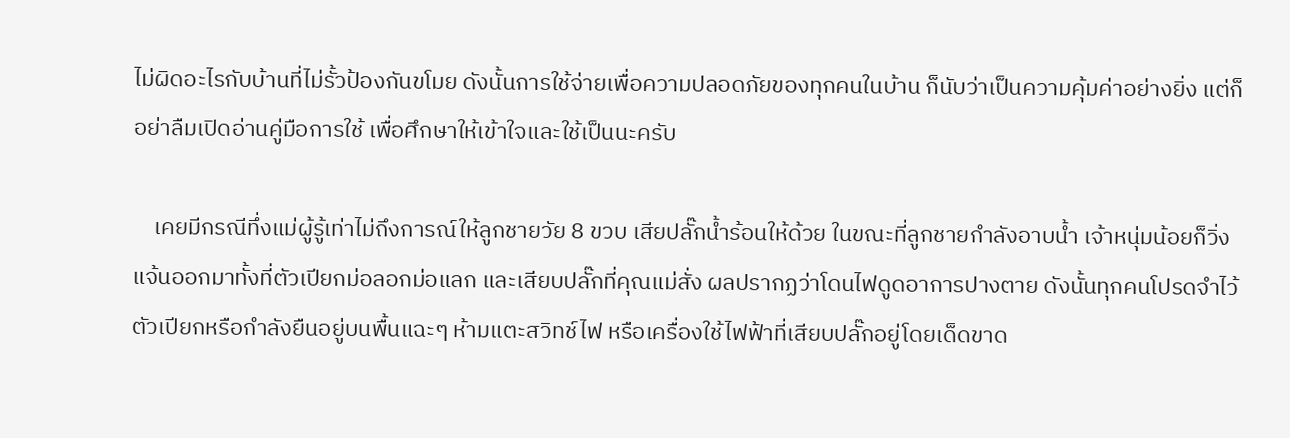ไม่ผิดอะไรกับบ้านที่ไม่รั้วป้องกันขโมย ดังนั้นการใช้จ่ายเพื่อความปลอดภัยของทุกคนในบ้าน ก็นับว่าเป็นความคุ้มค่าอย่างยิ่ง แต่ก็อย่าลืมเปิดอ่านคู่มือการใช้ เพื่อศึกษาให้เข้าใจและใช้เป็นนะครับ

    เคยมีกรณีทึ่งแม่ผู้รู้เท่าไม่ถึงการณ์ให้ลูกชายวัย 8 ขวบ เสียปลั๊กน้ำร้อนให้ด้วย ในขณะที่ลูกชายกำลังอาบน้ำ เจ้าหนุ่มน้อยก็วิ่งแจ้นออกมาทั้งที่ตัวเปียกม่อลอกม่อแลก และเสียบปลั๊กที่คุณแม่สั่ง ผลปรากฏว่าโดนไฟดูดอาการปางตาย ดังนั้นทุกคนโปรดจำไว้ ตัวเปียกหรือกำลังยืนอยู่บนพื้นแฉะๆ ห้ามแตะสวิทช์ไฟ หรือเครื่องใช้ไฟฟ้าที่เสียบปลั๊กอยู่โดยเด็ดขาด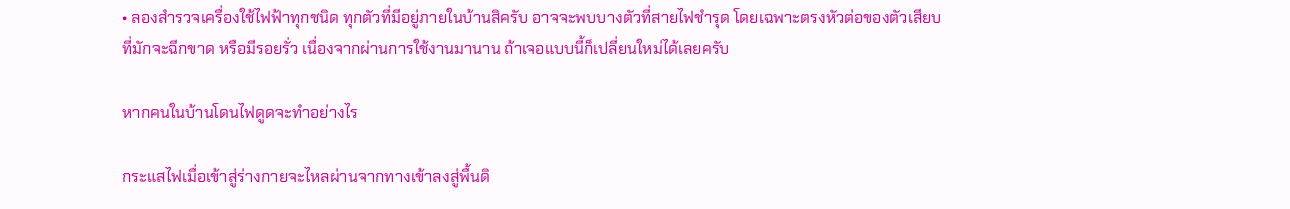• ลองสำรวจเครื่องใช้ไฟฟ้าทุกชนิด ทุกตัวที่มีอยู่ภายในบ้านสิครับ อาจจะพบบางตัวที่สายไฟชำรุด โดยเฉพาะตรงหัวต่อของตัวเสียบ ที่มักจะฉีกขาด หรือมีรอยรั่ว เนื่องจากผ่านการใช้งานมานาน ถ้าเจอแบบนี้ก็เปลี่ยนใหม่ได้เลยครับ

หากคนในบ้านโดนไฟดูดจะทำอย่างไร

กระแสไฟเมื่อเข้าสู่ร่างกายจะไหลผ่านจากทางเข้าลงสู่พื้นดิ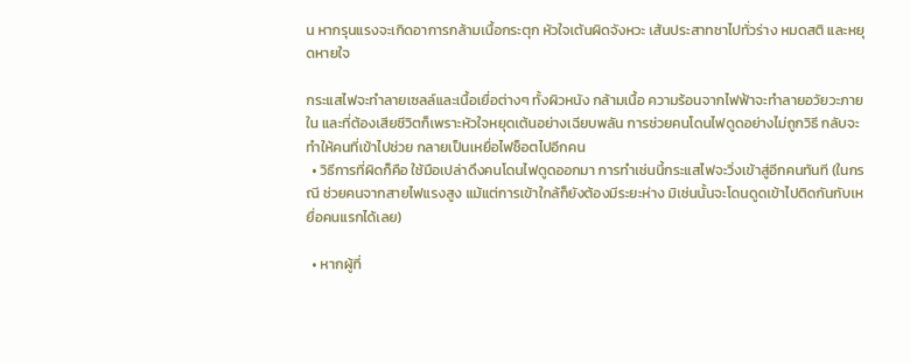น หากรุนแรงจะเกิดอาการกล้ามเนื้อกระตุก หัวใจเต้นผิดจังหวะ เส้นประสาทชาไปทั่วร่าง หมดสติ และหยุดหายใจ

กระแสไฟจะทำลายเซลล์และเนื้อเยื่อต่างๆ ทั้งผิวหนัง กล้ามเนื้อ ความร้อนจากไฟฟ้าจะทำลายอวัยวะภายใน และที่ต้องเสียชีวิตก็เพราะหัวใจหยุดเต้นอย่างเฉียบพลัน การช่วยคนโดนไฟดูดอย่างไม่ถูกวิธี กลับจะทำให้คนที่เข้าไปช่วย กลายเป็นเหยื่อไฟช็อตไปอีกคน
  • วิธีการที่ผิดก็คือ ใช้มือเปล่าดึงคนโดนไฟดูดออกมา การทำเช่นนี้กระแสไฟจะวิ่งเข้าสู่อีกคนทันที (ในกรณี ช่วยคนจากสายไฟแรงสูง แม้แต่การเข้าใกล้ก็ยังต้องมีระยะห่าง มิเช่นนั้นจะโดนดูดเข้าไปติดกันกับเหยื่อคนแรกได้เลย)

  • หากผู้ที่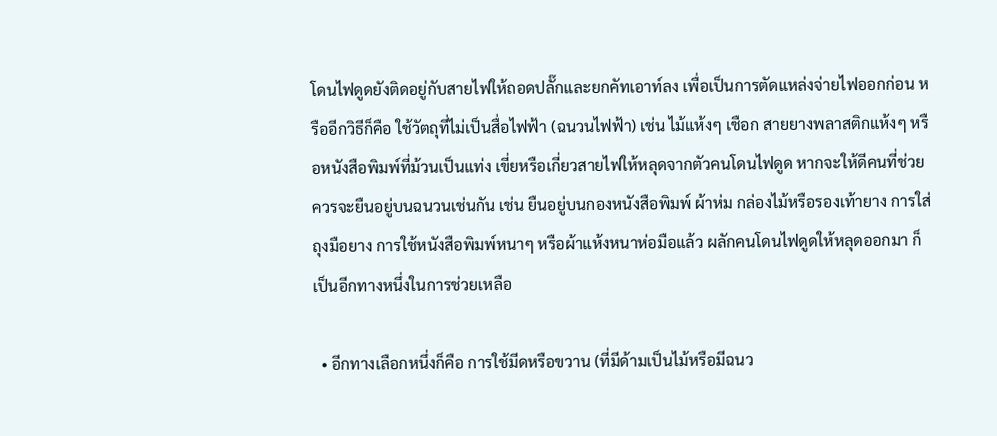โดนไฟดูดยังติดอยู่กับสายไฟให้ถอดปลั๊กและยกคัทเอาท์ลง เพื่อเป็นการตัดแหล่งจ่ายไฟออกก่อน หรืออีกวิธีก็คือ ใช้วัตถุที่ไม่เป็นสื่อไฟฟ้า (ฉนวนไฟฟ้า) เช่น ไม้แห้งๆ เชือก สายยางพลาสติกแห้งๆ หรือหนังสือพิมพ์ที่ม้วนเป็นแท่ง เขี่ยหรือเกี่ยวสายไฟให้หลุดจากตัวคนโดนไฟดูด หากจะให้ดีคนที่ช่วยควรจะยืนอยู่บนฉนวนเช่นกัน เช่น ยืนอยู่บนกองหนังสือพิมพ์ ผ้าห่ม กล่องไม้หรือรองเท้ายาง การใส่ถุงมือยาง การใช้หนังสือพิมพ์หนาๆ หรือผ้าแห้งหนาห่อมือแล้ว ผลักคนโดนไฟดูดให้หลุดออกมา ก็เป็นอีกทางหนึ่งในการช่วยเหลือ

  • อีกทางเลือกหนึ่งก็คือ การใช้มีดหรือขวาน (ที่มีด้ามเป็นไม้หรือมีฉนว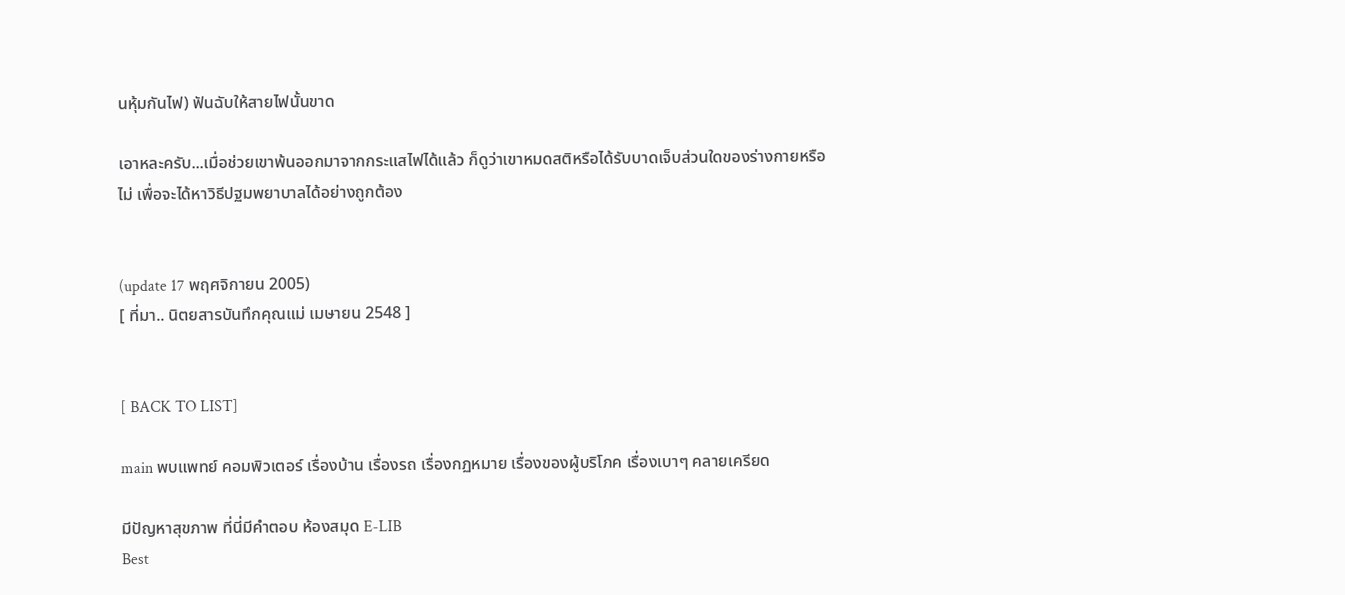นหุ้มกันไฟ) ฟันฉับให้สายไฟนั้นขาด

เอาหละครับ...เมื่อช่วยเขาพ้นออกมาจากกระแสไฟได้แล้ว ก็ดูว่าเขาหมดสติหรือได้รับบาดเจ็บส่วนใดของร่างกายหรือไม่ เพื่อจะได้หาวิธีปฐมพยาบาลได้อย่างถูกต้อง


(update 17 พฤศจิกายน 2005)
[ ที่มา.. นิตยสารบันทึกคุณแม่ เมษายน 2548 ]


[ BACK TO LIST]

main พบแพทย์ คอมพิวเตอร์ เรื่องบ้าน เรื่องรถ เรื่องกฏหมาย เรื่องของผู้บริโภค เรื่องเบาๆ คลายเครียด

มีปัญหาสุขภาพ ที่นี่มีคำตอบ ห้องสมุด E-LIB
Best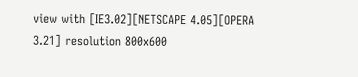view with [IE3.02][NETSCAPE 4.05][OPERA 3.21] resolution 800x600